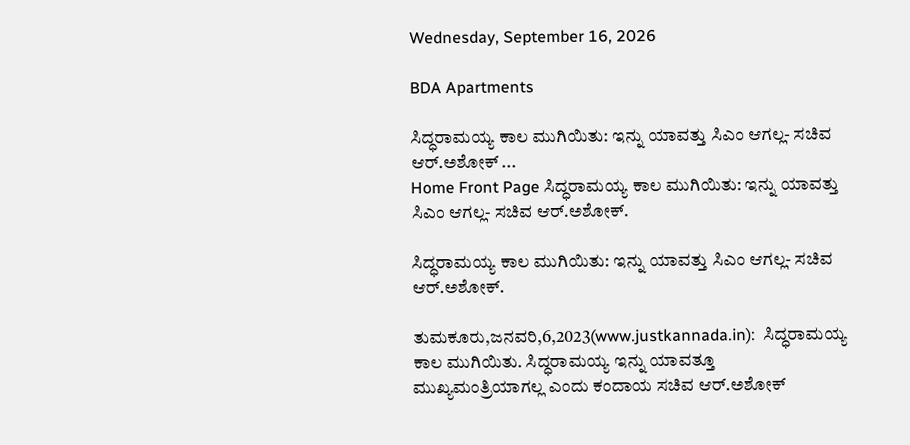Wednesday, September 16, 2026

BDA Apartments

ಸಿದ್ಧರಾಮಯ್ಯ ಕಾಲ ಮುಗಿಯಿತು: ಇನ್ನು ಯಾವತ್ತು ಸಿಎಂ ಆಗಲ್ಲ- ಸಚಿವ ಆರ್.ಅಶೋಕ್ ...
Home Front Page ಸಿದ್ಧರಾಮಯ್ಯ ಕಾಲ ಮುಗಿಯಿತು: ಇನ್ನು ಯಾವತ್ತು ಸಿಎಂ ಆಗಲ್ಲ- ಸಚಿವ ಆರ್.ಅಶೋಕ್.

ಸಿದ್ಧರಾಮಯ್ಯ ಕಾಲ ಮುಗಿಯಿತು: ಇನ್ನು ಯಾವತ್ತು ಸಿಎಂ ಆಗಲ್ಲ- ಸಚಿವ ಆರ್.ಅಶೋಕ್.

ತುಮಕೂರು,ಜನವರಿ,6,2023(www.justkannada.in):  ಸಿದ್ಧರಾಮಯ್ಯ ಕಾಲ ಮುಗಿಯಿತು. ಸಿದ್ಧರಾಮಯ್ಯ ಇನ್ನು ಯಾವತ್ತೂ ಮುಖ್ಯಮಂತ್ರಿಯಾಗಲ್ಲ ಎಂದು ಕಂದಾಯ ಸಚಿವ ಆರ್.ಅಶೋಕ್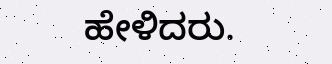ಹೇಳಿದರು.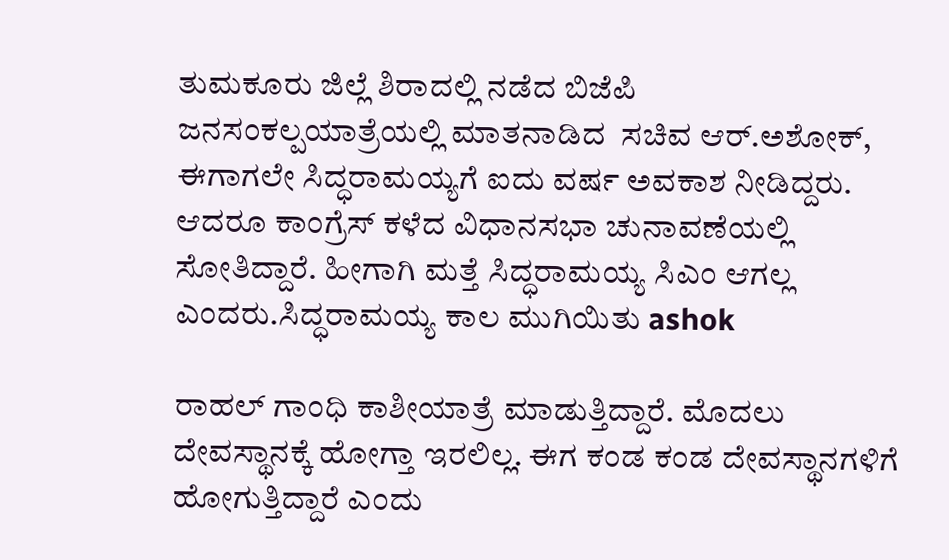ತುಮಕೂರು ಜಿಲ್ಲೆ ಶಿರಾದಲ್ಲಿ ನಡೆದ ಬಿಜೆಪಿ ಜನಸಂಕಲ್ಪಯಾತ್ರೆಯಲ್ಲಿ ಮಾತನಾಡಿದ  ಸಚಿವ ಆರ್.ಅಶೋಕ್, ಈಗಾಗಲೇ ಸಿದ್ಧರಾಮಯ್ಯಗೆ ಐದು ವರ್ಷ ಅವಕಾಶ ನೀಡಿದ್ದರು. ಆದರೂ ಕಾಂಗ್ರೆಸ್ ಕಳೆದ ವಿಧಾನಸಭಾ ಚುನಾವಣೆಯಲ್ಲಿ ಸೋತಿದ್ದಾರೆ. ಹೀಗಾಗಿ ಮತ್ತೆ ಸಿದ್ಧರಾಮಯ್ಯ ಸಿಎಂ ಆಗಲ್ಲ ಎಂದರು.ಸಿದ್ಧರಾಮಯ್ಯ ಕಾಲ ಮುಗಿಯಿತು ashok

ರಾಹಲ್ ಗಾಂಧಿ ಕಾಶೀಯಾತ್ರೆ ಮಾಡುತ್ತಿದ್ದಾರೆ. ಮೊದಲು ದೇವಸ್ಥಾನಕ್ಕೆ ಹೋಗ್ತಾ ಇರಲಿಲ್ಲ. ಈಗ ಕಂಡ ಕಂಡ ದೇವಸ್ಥಾನಗಳಿಗೆ ಹೋಗುತ್ತಿದ್ದಾರೆ ಎಂದು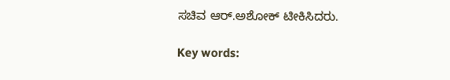ಸಚಿವ ಆರ್.ಅಶೋಕ್ ಟೀಕಿಸಿದರು.

Key words: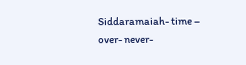Siddaramaiah- time – over- never-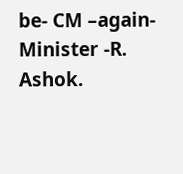be- CM –again- Minister -R. Ashok.